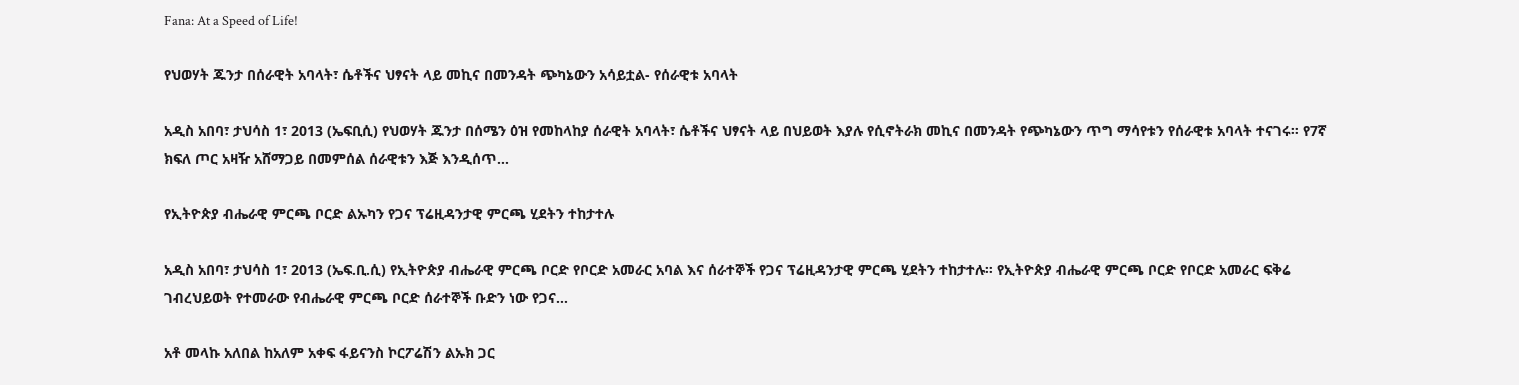Fana: At a Speed of Life!

የህወሃት ጁንታ በሰራዊት አባላት፣ ሴቶችና ህፃናት ላይ መኪና በመንዳት ጭካኔውን አሳይቷል- የሰራዊቱ አባላት

አዲስ አበባ፣ ታህሳስ 1፣ 2013 (ኤፍቢሲ) የህወሃት ጁንታ በሰሜን ዕዝ የመከላከያ ሰራዊት አባላት፣ ሴቶችና ህፃናት ላይ በህይወት እያሉ የሲኖትራክ መኪና በመንዳት የጭካኔውን ጥግ ማሳየቱን የሰራዊቱ አባላት ተናገሩ። የ7ኛ ክፍለ ጦር አዛዥ አሸማጋይ በመምሰል ሰራዊቱን እጅ እንዲሰጥ…

የኢትዮጵያ ብሔራዊ ምርጫ ቦርድ ልኡካን የጋና ፕሬዚዳንታዊ ምርጫ ሂደትን ተከታተሉ

አዲስ አበባ፣ ታህሳስ 1፣ 2013 (ኤፍ.ቢ.ሲ) የኢትዮጵያ ብሔራዊ ምርጫ ቦርድ የቦርድ አመራር አባል እና ሰራተኞች የጋና ፕሬዚዳንታዊ ምርጫ ሂደትን ተከታተሉ። የኢትዮጵያ ብሔራዊ ምርጫ ቦርድ የቦርድ አመራር ፍቅሬ ገብረህይወት የተመራው የብሔራዊ ምርጫ ቦርድ ሰራተኞች ቡድን ነው የጋና…

አቶ መላኩ አለበል ከአለም አቀፍ ፋይናንስ ኮርፖሬሽን ልኡክ ጋር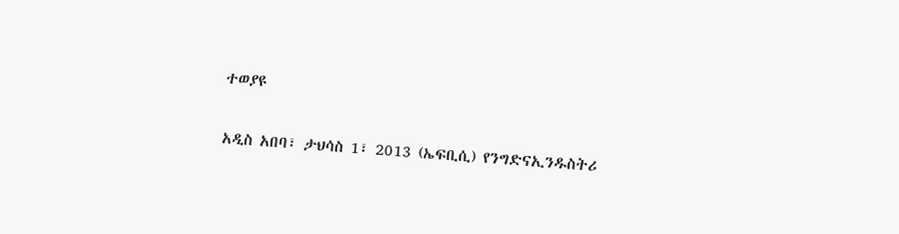ተወያዩ

አዲስ አበባ፣ ታህሳስ 1፣ 2013 (ኤፍቢሲ) የንግድናኢንዱስትሪ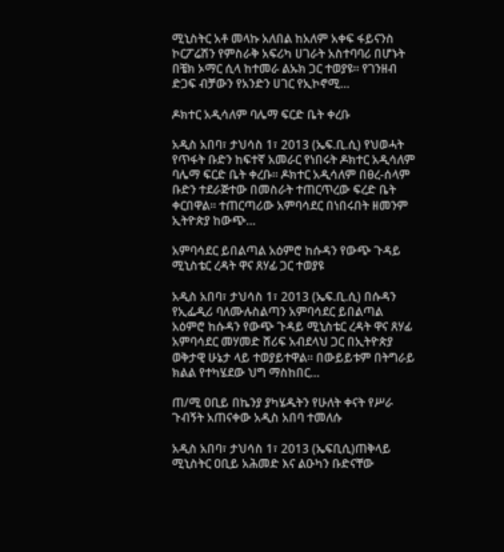ሚኒስትር አቶ መላኩ አለበል ከአለም አቀፍ ፋይናንስ ኮርፖሬሽን የምስራቅ አፍሪካ ሀገራት አስተባባሪ በሆኑት በቼክ ኦማር ሲላ ከተመራ ልኡክ ጋር ተወያዩ። የገንዘብ ድጋፍ ብቻውን የአንድን ሀገር የኢኮኖሚ…

ዶክተር አዲሳለም ባሌማ ፍርድ ቤት ቀረቡ

አዲስ አበባ፣ ታህሳስ 1፣ 2013 (ኤፍ.ቢ.ሲ) የህወሓት የጥፋት ቡድን ከፍተኛ አመራር የነበሩት ዶክተር አዲሳለም ባሌማ ፍርድ ቤት ቀረቡ። ዶክተር አዲሳለም በፀረ-ሰላም ቡድን ተደራጅተው በመስራት ተጠርጥረው ፍረድ ቤት ቀርበዋል። ተጠርጣሪው አምባሳደር በነበሩበት ዘመንም ኢትዮጵያ ከውጭ…

አምባሳደር ይበልጣል አዕምሮ ከሱዳን የውጭ ጉዳይ ሚኒስቴር ረዳት ዋና ጸሃፊ ጋር ተወያዩ

አዲስ አበባ፣ ታህሳስ 1፣ 2013 (ኤፍ.ቢ.ሲ) በሱዳን የኢፌዲሪ ባለሙሉስልጣን አምባሳደር ይበልጣል አዕምሮ ከሱዳን የውጭ ጉዳይ ሚኒስቴር ረዳት ዋና ጸሃፊ አምባሳደር መሃመድ ሸሪፍ አብደላህ ጋር በኢትዮጵያ ወቅታዊ ሁኔታ ላይ ተወያይተዋል። በውይይቱም በትግራይ ክልል የተካሄደው ህግ ማስከበር…

ጠ/ሚ ዐቢይ በኬንያ ያካሄዱትን የሁለት ቀናት የሥራ ጉብኝት አጠናቀው አዲስ አበባ ተመለሱ

አዲስ አበባ፣ ታህሳስ 1፣ 2013 (ኤፍቢሲ)ጠቅላይ ሚኒስትር ዐቢይ አሕመድ እና ልዑካን ቡድናቸው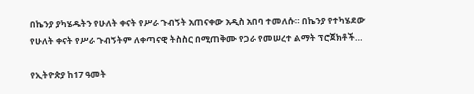በኬንያ ያካሄዱትን የሁለት ቀናት የሥራ ጉብኝት አጠናቀው አዲስ አበባ ተመለሱ። በኬንያ የተካሄደው የሁለት ቀናት የሥራ ጉብኝትም ለቀጣናዊ ትስስር በሚጠቅሙ የጋራ የመሠረተ ልማት ፕሮጀክቶች…

የኢትዮጵያ ከ17 ዓመት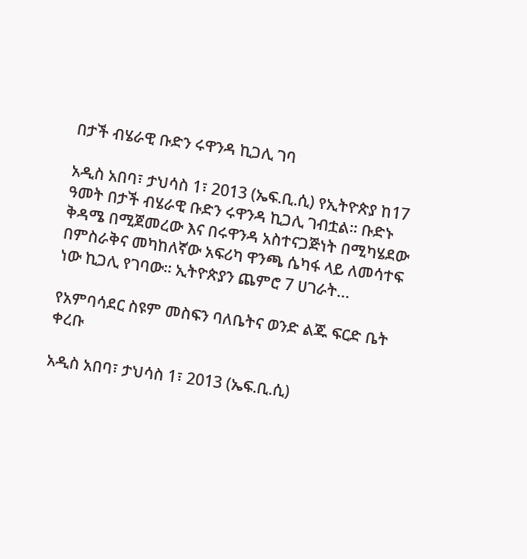በታች ብሄራዊ ቡድን ሩዋንዳ ኪጋሊ ገባ

አዲስ አበባ፣ ታህሳስ 1፣ 2013 (ኤፍ.ቢ.ሲ) የኢትዮጵያ ከ17 ዓመት በታች ብሄራዊ ቡድን ሩዋንዳ ኪጋሊ ገብቷል፡፡ ቡድኑ ቅዳሜ በሚጀመረው እና በሩዋንዳ አስተናጋጅነት በሚካሄደው በምስራቅና መካከለኛው አፍሪካ ዋንጫ ሴካፋ ላይ ለመሳተፍ ነው ኪጋሊ የገባው። ኢትዮጵያን ጨምሮ 7 ሀገራት…

የአምባሳደር ስዩም መስፍን ባለቤትና ወንድ ልጁ ፍርድ ቤት ቀረቡ

አዲስ አበባ፣ ታህሳስ 1፣ 2013 (ኤፍ.ቢ.ሲ)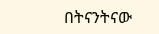በትናንትናው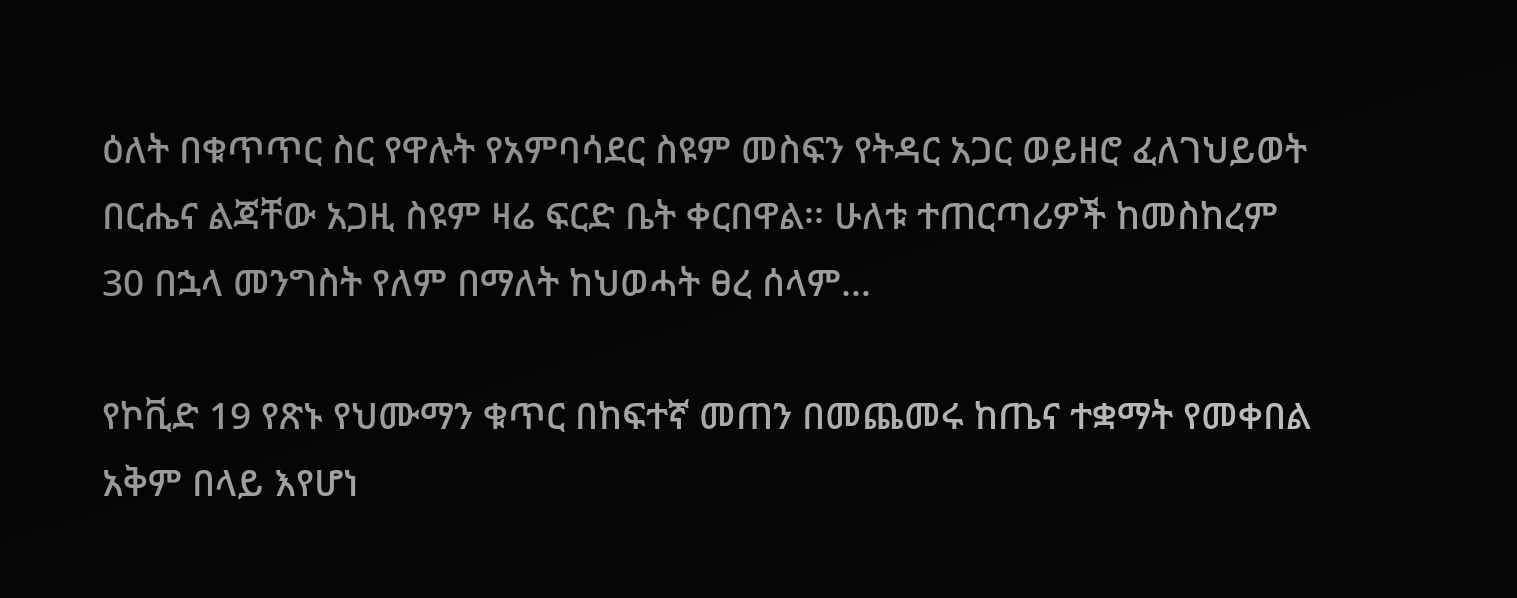ዕለት በቁጥጥር ስር የዋሉት የአምባሳደር ስዩም መስፍን የትዳር አጋር ወይዘሮ ፈለገህይወት በርሔና ልጃቸው አጋዚ ስዩም ዛሬ ፍርድ ቤት ቀርበዋል፡፡ ሁለቱ ተጠርጣሪዎች ከመስከረም 30 በኋላ መንግስት የለም በማለት ከህወሓት ፀረ ሰላም…

የኮቪድ 19 የጽኑ የህሙማን ቁጥር በከፍተኛ መጠን በመጨመሩ ከጤና ተቋማት የመቀበል አቅም በላይ እየሆነ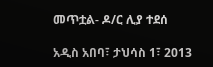መጥቷል- ዶ/ር ሊያ ተደሰ

አዲስ አበባ፣ ታህሳስ 1፣ 2013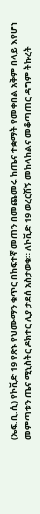(ኤፍ.ቢ.ሲ) የኮቪድ 19 የጽኑ የህሙማን ቁጥር በከፍተኛ መጠን በመጨመሩ ከጤና ተቋማት የመቀበል አቅም በላይ እየሆነ መምጣቱን ጤና ሚኒስትር ዶክተር ሊያ ታደሰ አስታወቁ። ለኮቪድ 19 ወረርሽኝ መከላከልና መቆጣጠር ዳግም ትኩረት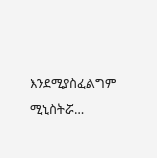እንደሚያስፈልግም ሚኒስትሯ…